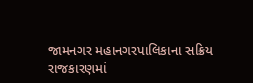જામનગર મહાનગરપાલિકાના સક્રિય રાજકારણમાં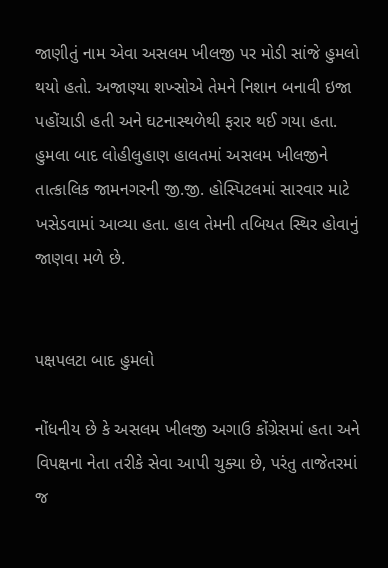જાણીતું નામ એવા અસલમ ખીલજી પર મોડી સાંજે હુમલો થયો હતો. અજાણ્યા શખ્સોએ તેમને નિશાન બનાવી ઇજા પહોંચાડી હતી અને ઘટનાસ્થળેથી ફરાર થઈ ગયા હતા. હુમલા બાદ લોહીલુહાણ હાલતમાં અસલમ ખીલજીને તાત્કાલિક જામનગરની જી.જી. હોસ્પિટલમાં સારવાર માટે ખસેડવામાં આવ્યા હતા. હાલ તેમની તબિયત સ્થિર હોવાનું જાણવા મળે છે.


પક્ષપલટા બાદ હુમલો

નોંધનીય છે કે અસલમ ખીલજી અગાઉ કોંગ્રેસમાં હતા અને વિપક્ષના નેતા તરીકે સેવા આપી ચુક્યા છે, પરંતુ તાજેતરમાં જ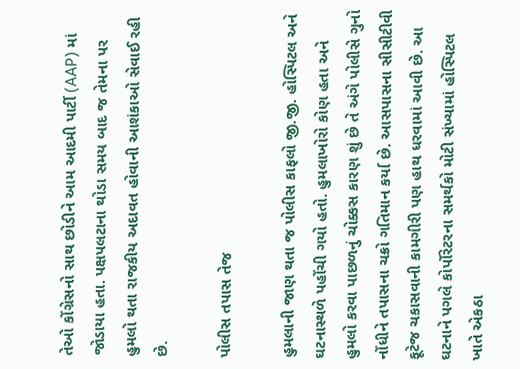તેઓ કોંગ્રેસનો સાથ છોડીને આમ આદમી પાર્ટી (AAP) માં જોડાયા હતા. પક્ષપલટાના થોડા સમય બાદ જ તેમના પર હુમલો થતા રાજકીય અદાવત હોવાની આશંકાઓ સેવાઈ રહી છે.

પોલીસ તપાસ તેજ

હુમલાની જાણ થતા જ પોલીસ કાફલો જી.જી. હોસ્પિટલ અને ઘટનાસ્થળે પહોંચી ગયો હતો. હુમલાખોરો કોણ હતા અને હુમલો કરવા પાછળનું ચોક્કસ કારણ શું છે તે અંગે પોલીસે ગુનો નોંધીને તપાસના ચક્રો ગતિમાન કર્યા છે. આસપાસના સીસીટીવી ફૂટેજ ચકાસવાની કામગીરી પણ હાથ ધરવામાં આવી છે. આ ઘટનાને પગલે કોર્પોરેટરના સમર્થકો મોટી સંખ્યામાં હોસ્પિટલ ખાતે એકઠા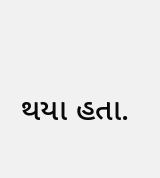થયા હતા.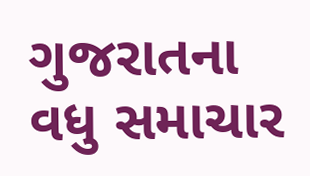ગુજરાતના વધુ સમાચાર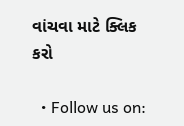વાંચવા માટે ક્લિક કરો

  • Follow us on: